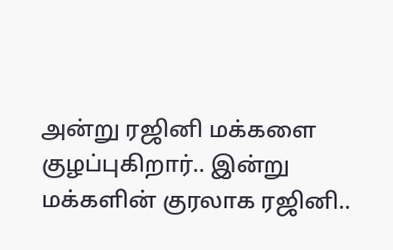அன்று ரஜினி மக்களை குழப்புகிறார்.. இன்று மக்களின் குரலாக ரஜினி..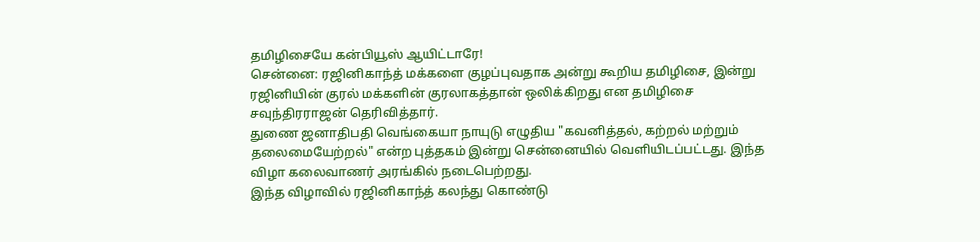தமிழிசையே கன்பியூஸ் ஆயிட்டாரே!
சென்னை: ரஜினிகாந்த் மக்களை குழப்புவதாக அன்று கூறிய தமிழிசை, இன்று ரஜினியின் குரல் மக்களின் குரலாகத்தான் ஒலிக்கிறது என தமிழிசை சவுந்திரராஜன் தெரிவித்தார்.
துணை ஜனாதிபதி வெங்கையா நாயுடு எழுதிய "கவனித்தல், கற்றல் மற்றும் தலைமையேற்றல்" என்ற புத்தகம் இன்று சென்னையில் வெளியிடப்பட்டது. இந்த விழா கலைவாணர் அரங்கில் நடைபெற்றது.
இந்த விழாவில் ரஜினிகாந்த் கலந்து கொண்டு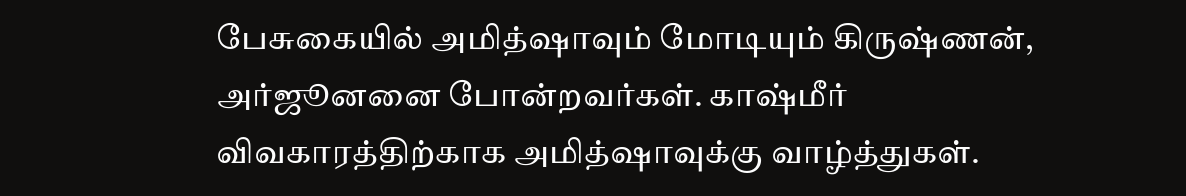பேசுகையில் அமித்ஷாவும் மோடியும் கிருஷ்ணன், அர்ஜூனனை போன்றவர்கள். காஷ்மீர் விவகாரத்திற்காக அமித்ஷாவுக்கு வாழ்த்துகள்.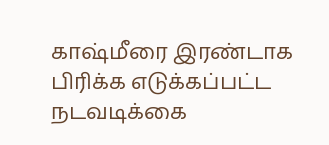காஷ்மீரை இரண்டாக பிரிக்க எடுக்கப்பட்ட நடவடிக்கை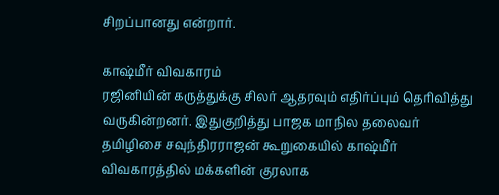சிறப்பானது என்றார்.

காஷ்மீர் விவகாரம்
ரஜினியின் கருத்துக்கு சிலர் ஆதரவும் எதிர்ப்பும் தெரிவித்து வருகின்றனர். இதுகுறித்து பாஜக மாநில தலைவர் தமிழிசை சவுந்திரராஜன் கூறுகையில் காஷ்மீர் விவகாரத்தில் மக்களின் குரலாக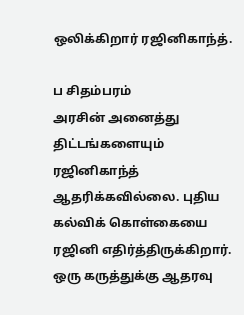ஒலிக்கிறார் ரஜினிகாந்த்.

ப சிதம்பரம்
அரசின் அனைத்து திட்டங்களையும் ரஜினிகாந்த் ஆதரிக்கவில்லை. புதிய கல்விக் கொள்கையை ரஜினி எதிர்த்திருக்கிறார். ஒரு கருத்துக்கு ஆதரவு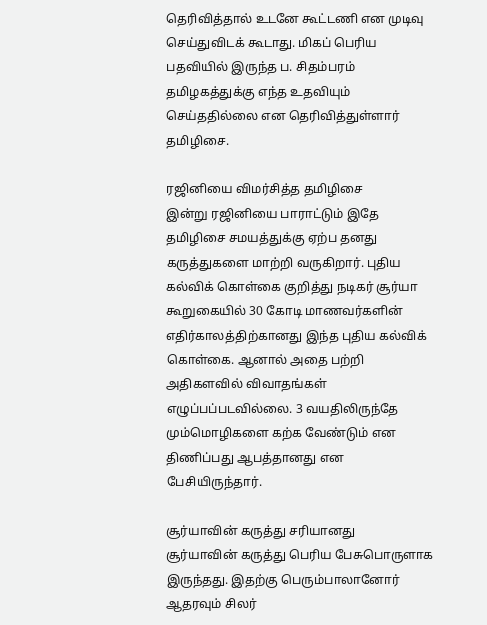தெரிவித்தால் உடனே கூட்டணி என முடிவு செய்துவிடக் கூடாது. மிகப் பெரிய பதவியில் இருந்த ப. சிதம்பரம் தமிழகத்துக்கு எந்த உதவியும் செய்ததில்லை என தெரிவித்துள்ளார் தமிழிசை.

ரஜினியை விமர்சித்த தமிழிசை
இன்று ரஜினியை பாராட்டும் இதே தமிழிசை சமயத்துக்கு ஏற்ப தனது கருத்துகளை மாற்றி வருகிறார். புதிய கல்விக் கொள்கை குறித்து நடிகர் சூர்யா கூறுகையில் 30 கோடி மாணவர்களின் எதிர்காலத்திற்கானது இந்த புதிய கல்விக் கொள்கை. ஆனால் அதை பற்றி அதிகளவில் விவாதங்கள் எழுப்பப்படவில்லை. 3 வயதிலிருந்தே மும்மொழிகளை கற்க வேண்டும் என திணிப்பது ஆபத்தானது என பேசியிருந்தார்.

சூர்யாவின் கருத்து சரியானது
சூர்யாவின் கருத்து பெரிய பேசுபொருளாக இருந்தது. இதற்கு பெரும்பாலானோர் ஆதரவும் சிலர்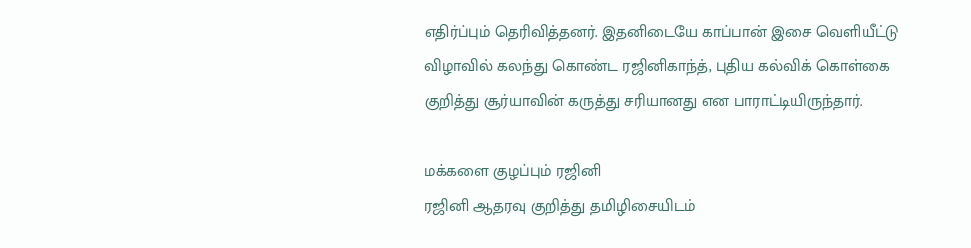எதிர்ப்பும் தெரிவித்தனர். இதனிடையே காப்பான் இசை வெளியீட்டு விழாவில் கலந்து கொண்ட ரஜினிகாந்த், புதிய கல்விக் கொள்கை குறித்து சூர்யாவின் கருத்து சரியானது என பாராட்டியிருந்தார்.

மக்களை குழப்பும் ரஜினி
ரஜினி ஆதரவு குறித்து தமிழிசையிடம்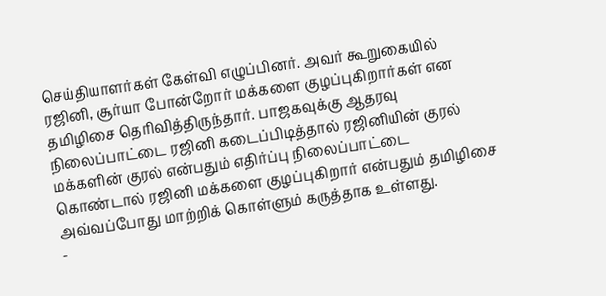செய்தியாளர்கள் கேள்வி எழுப்பினர். அவர் கூறுகையில் ரஜினி, சூர்யா போன்றோர் மக்களை குழப்புகிறார்கள் என தமிழிசை தெரிவித்திருந்தார். பாஜகவுக்கு ஆதரவு நிலைப்பாட்டை ரஜினி கடைப்பிடித்தால் ரஜினியின் குரல் மக்களின் குரல் என்பதும் எதிர்ப்பு நிலைப்பாட்டை கொண்டால் ரஜினி மக்களை குழப்புகிறார் என்பதும் தமிழிசை அவ்வப்போது மாற்றிக் கொள்ளும் கருத்தாக உள்ளது.
-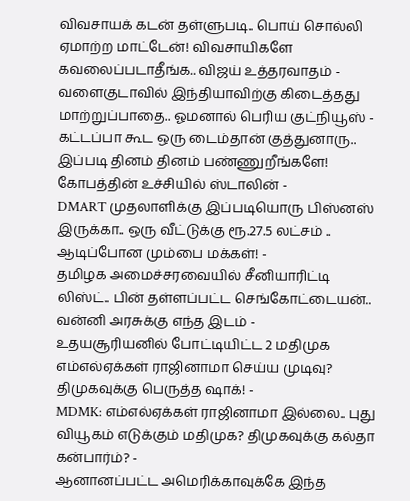விவசாயக் கடன் தள்ளுபடி.. பொய் சொல்லி ஏமாற்ற மாட்டேன்! விவசாயிகளே கவலைப்படாதீங்க.. விஜய் உத்தரவாதம் -
வளைகுடாவில் இந்தியாவிற்கு கிடைத்தது மாற்றுப்பாதை.. ஓமனால் பெரிய குட்நியூஸ் -
கட்டப்பா கூட ஒரு டைம்தான் குத்துனாரு.. இப்படி தினம் தினம் பண்ணுறீங்களே! கோபத்தின் உச்சியில் ஸ்டாலின் -
DMART முதலாளிக்கு இப்படியொரு பிஸ்னஸ் இருக்கா.. ஒரு வீட்டுக்கு ரூ.27.5 லட்சம் .. ஆடிப்போன மும்பை மக்கள்! -
தமிழக அமைச்சரவையில் சீனியாரிட்டி லிஸ்ட்.. பின் தள்ளப்பட்ட செங்கோட்டையன்.. வன்னி அரசுக்கு எந்த இடம் -
உதயசூரியனில் போட்டியிட்ட 2 மதிமுக எம்எல்ஏக்கள் ராஜினாமா செய்ய முடிவு? திமுகவுக்கு பெருத்த ஷாக்! -
MDMK: எம்எல்ஏக்கள் ராஜினாமா இல்லை.. புது வியூகம் எடுக்கும் மதிமுக? திமுகவுக்கு கல்தா கன்பார்ம்? -
ஆனானப்பட்ட அமெரிக்காவுக்கே இந்த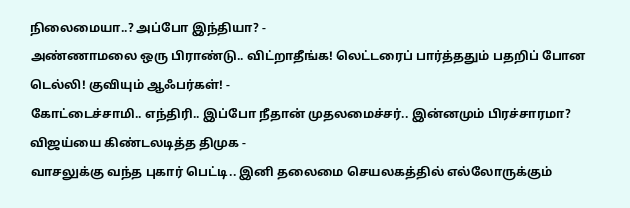நிலைமையா..? அப்போ இந்தியா? -
அண்ணாமலை ஒரு பிராண்டு.. விட்றாதீங்க! லெட்டரைப் பார்த்ததும் பதறிப் போன டெல்லி! குவியும் ஆஃபர்கள்! -
கோட்டைச்சாமி.. எந்திரி.. இப்போ நீதான் முதலமைச்சர்.. இன்னமும் பிரச்சாரமா? விஜய்யை கிண்டலடித்த திமுக -
வாசலுக்கு வந்த புகார் பெட்டி.. இனி தலைமை செயலகத்தில் எல்லோருக்கும்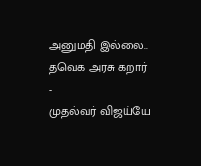அனுமதி இல்லை.. தவெக அரசு கறார் -
முதல்வர் விஜய்யே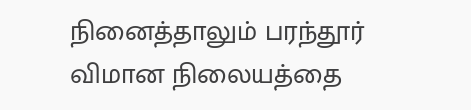நினைத்தாலும் பரந்தூர் விமான நிலையத்தை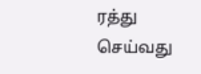ரத்து செய்வது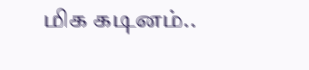மிக கடினம்..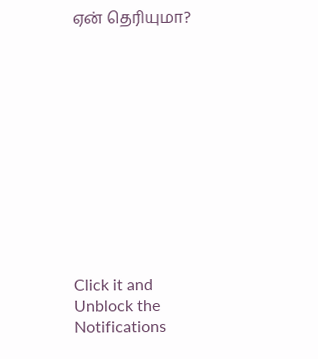ஏன் தெரியுமா?












Click it and Unblock the Notifications